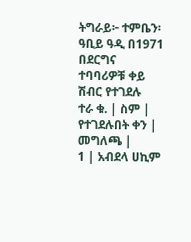ትግራይ፦ ተምቤን፡ ዓቢይ ዓዲ በ1971
በደርግና ተባባሪዎቹ ቀይ ሽብር የተገደሉ
ተራ ቁ. | ስም | የተገደሉበት ቀን | መግለጫ |
1 | አብደላ ሀኪም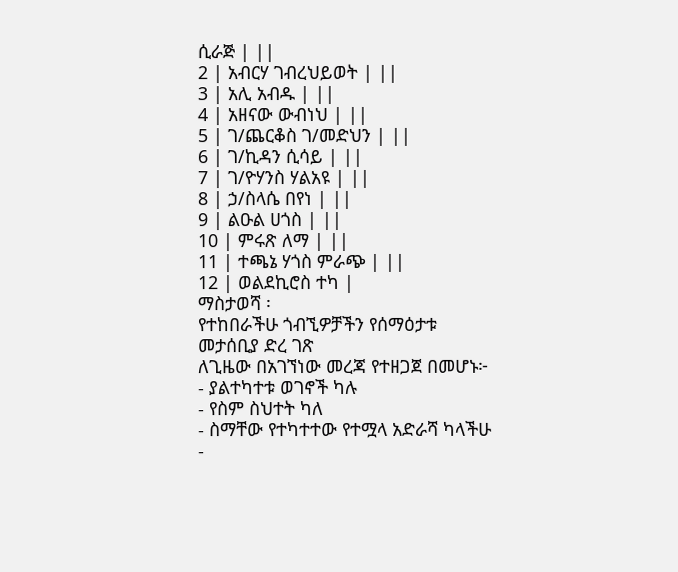ሲራጅ | ||
2 | አብርሃ ገብረህይወት | ||
3 | አሊ አብዱ | ||
4 | አዘናው ውብነህ | ||
5 | ገ/ጨርቆስ ገ/መድህን | ||
6 | ገ/ኪዳን ሲሳይ | ||
7 | ገ/ዮሃንስ ሃልአዩ | ||
8 | ኃ/ስላሴ በየነ | ||
9 | ልዑል ሀጎስ | ||
10 | ምሩጽ ለማ | ||
11 | ተጫኔ ሃጎስ ምራጭ | ||
12 | ወልደኪሮስ ተካ |
ማስታወሻ ፡
የተከበራችሁ ጎብኚዎቻችን የሰማዕታቱ መታሰቢያ ድረ ገጽ
ለጊዜው በአገኘነው መረጃ የተዘጋጀ በመሆኑ፦
- ያልተካተቱ ወገኖች ካሉ
- የስም ስህተት ካለ
- ስማቸው የተካተተው የተሟላ አድራሻ ካላችሁ
-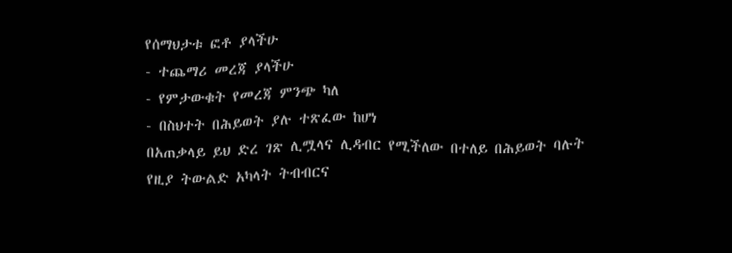የሰማህታቱ ፎቶ ያላችሁ
- ተጨማሪ መረጃ ያላችሁ
- የምታውቁት የመረጃ ምንጭ ካለ
- በስህተት በሕይወት ያሉ ተጽፈው ከሆነ
በአጠቃላይ ይህ ድረ ገጽ ሊሟላና ሊዳብር የሚችለው በተለይ በሕይወት ባሉት
የዚያ ትውልድ አካላት ትብብርና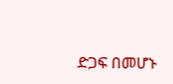ድጋፍ በመሆኑ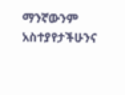ማንኛውንም አስተያየታችሁንና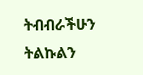ትብብራችሁን ትልኩልን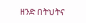ዘንድ በትህትና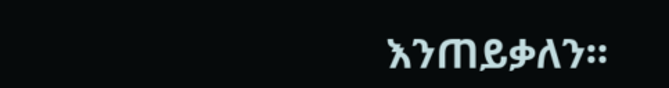እንጠይቃለን።